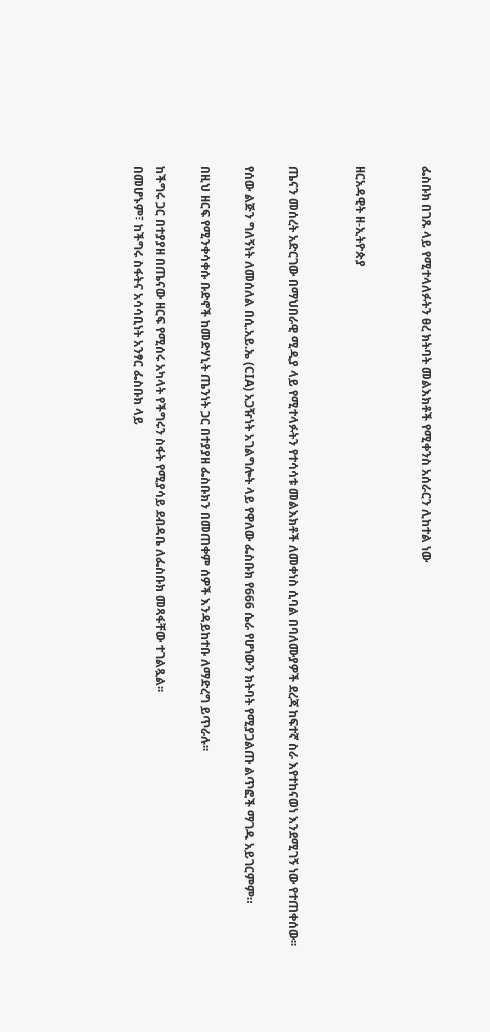ፌስቡክ በገጹ ላይ የሚተላለፉትን ፀረ ክትባት መልእክቶች የሚቀንስ አሰራርን ሊከተል ነው


ዘርአዳዊት ዘ-ኢትዮጵያ


ጤናን መሰረት አድርገው በማህበራዊ ሚዲያ ላይ የሚተላፉትን የተሳሳቱ መልእክቶች ለመቀነስ ሲባል በባለሙያዎች ደረጃ ከፍተኛ ስራ እየተከናወነ እንደሚገኝ ነው የተጠቀሰው፡፡

የሰው ልጅን ግለኝነት ለመሰለል በሲ.አይ.ኤ (CIA) አጋዥነት አገልግሎት ላይ የዋለው ፌስቡክ የ666 ሴራ የሆነውን ክትባት የሚያጋልጡ ልጥፎች ማገዱ አይገርምም።

በዚህ ዘርፍ የሚንቀሳቀሱ ቡድኖች ከመድሃኒት ጤንነት ጋር በተያያዘ ፌስቡክን በመጠቀም ሰዎች እንዳይከተቡ ለማድረግ ይጥራሉ፡፡

ከችግሩ ጋር በተያያዘ በጤናው ዘርፍ የሚሰሩ አካላት የችግሩን ስፋት የሚያሳይ ደብዳቤ ለፌስቡክ መጻፋቸው ተገልጿል፡፡
በመሆኑም፣ ከችግሩ ስፋትና አሳሳቢነት አንፃር ፌስቡክ ላይ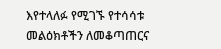እየተላለፉ የሚገኙ የተሳሳቱ መልዕክቶችን ለመቆጣጠርና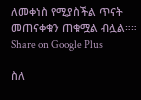ለመቀነስ የሚያስችል ጥናት መጠናቀቁን ጠቁሟል ብሏል።።
Share on Google Plus

ስለ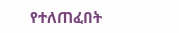የተለጠፈበት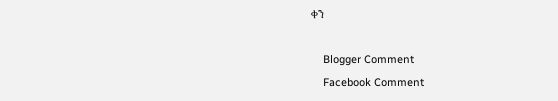ቀን

    Blogger Comment
    Facebook Comment